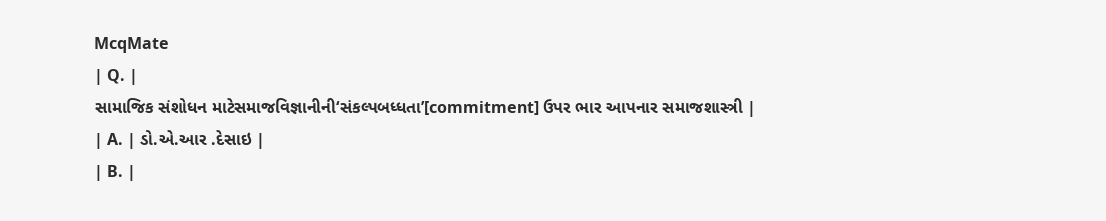McqMate
| Q. |
સામાજિક સંશોધન માટેસમાજવિજ્ઞાનીની‘સંકલ્પબધ્ધતા’[commitment] ઉપર ભાર આપનાર સમાજશાસ્ત્રી |
| A. | ડો.એ.આર .દેસાઇ |
| B. |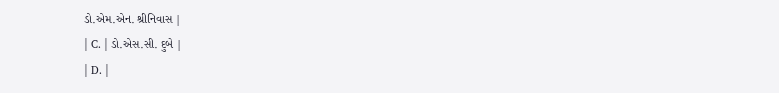ડો.એમ.એન. શ્રીનિવાસ |
| C. | ડો.એસ.સી. દુબે |
| D. |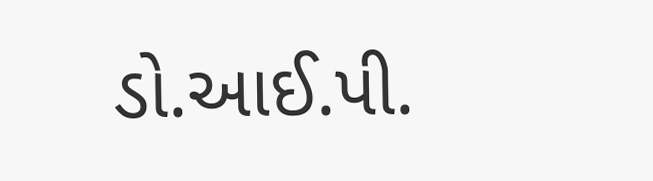ડો.આઈ.પી.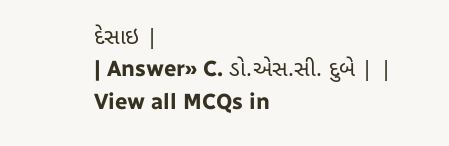દેસાઇ |
| Answer» C. ડો.એસ.સી. દુબે | |
View all MCQs in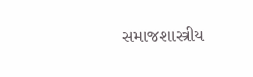સમાજશાસ્ત્રીય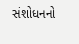સંશોધનનો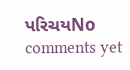પરિચયNo comments yet